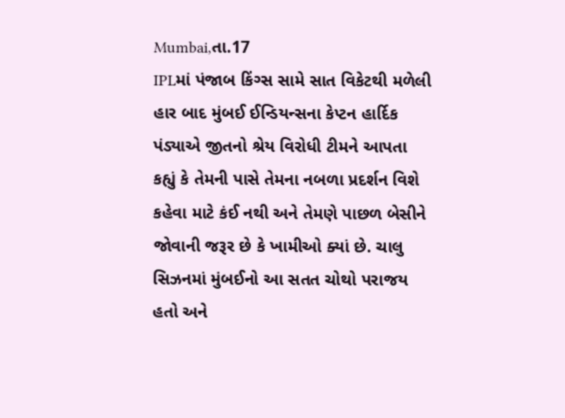Mumbai,તા.17
IPLમાં પંજાબ કિંગ્સ સામે સાત વિકેટથી મળેલી હાર બાદ મુંબઈ ઈન્ડિયન્સના કેપ્ટન હાર્દિક પંડ્યાએ જીતનો શ્રેય વિરોધી ટીમને આપતા કહ્યું કે તેમની પાસે તેમના નબળા પ્રદર્શન વિશે કહેવા માટે કંઈ નથી અને તેમણે પાછળ બેસીને જોવાની જરૂર છે કે ખામીઓ ક્યાં છે. ચાલુ સિઝનમાં મુંબઈનો આ સતત ચોથો પરાજય હતો અને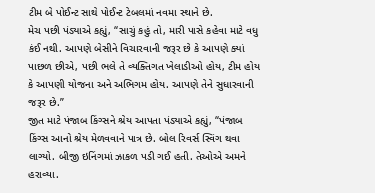ટીમ બે પોઈન્ટ સાથે પોઈન્ટ ટેબલમાં નવમા સ્થાને છે.
મેચ પછી પંડ્યાએ કહ્યું, “સાચું કહું તો, મારી પાસે કહેવા માટે વધુ કંઈ નથી. આપણે બેસીને વિચારવાની જરૂર છે કે આપણે ક્યાં પાછળ છીએ, પછી ભલે તે વ્યક્તિગત ખેલાડીઓ હોય, ટીમ હોય કે આપણી યોજના અને અભિગમ હોય. આપણે તેને સુધારવાની જરૂર છે.”
જીત માટે પંજાબ કિંગ્સને શ્રેય આપતા પંડ્યાએ કહ્યું, “પંજાબ કિંગ્સ આનો શ્રેય મેળવવાને પાત્ર છે. બોલ રિવર્સ સ્વિંગ થવા લાગ્યો. બીજી ઇનિંગમાં ઝાકળ પડી ગઈ હતી. તેઓએ અમને હરાવ્યા.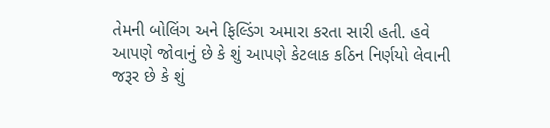તેમની બોલિંગ અને ફિલ્ડિંગ અમારા કરતા સારી હતી. હવે આપણે જોવાનું છે કે શું આપણે કેટલાક કઠિન નિર્ણયો લેવાની જરૂર છે કે શું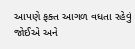આપણે ફક્ત આગળ વધતા રહેવું જોઈએ અને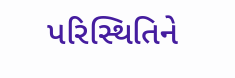પરિસ્થિતિને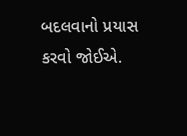બદલવાનો પ્રયાસ કરવો જોઈએ.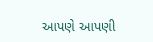આપણે આપણી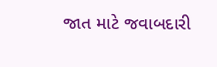જાત માટે જવાબદારી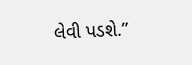લેવી પડશે.”